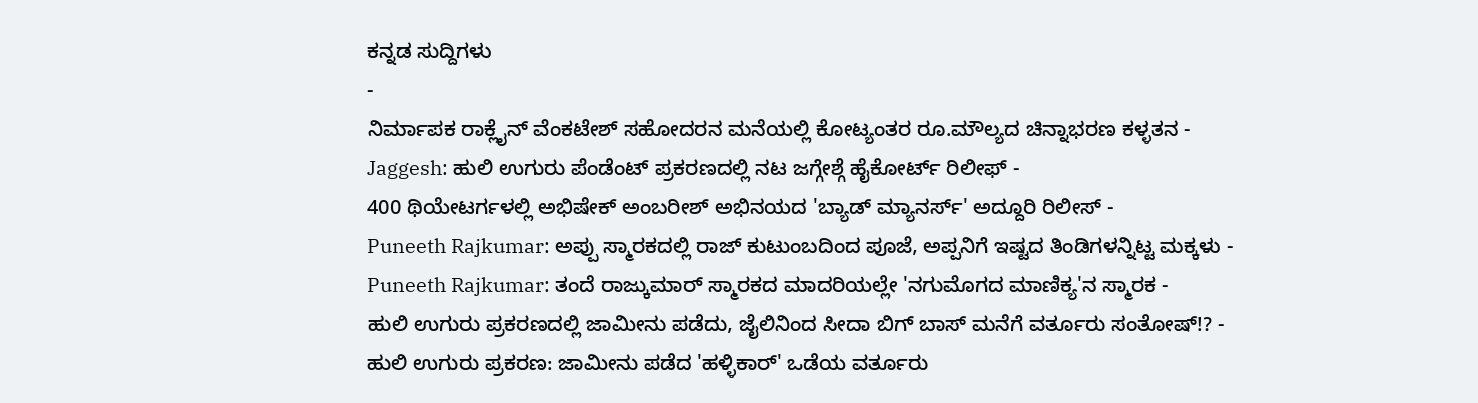ಕನ್ನಡ ಸುದ್ದಿಗಳು
-
ನಿರ್ಮಾಪಕ ರಾಕ್ಲೈನ್ ವೆಂಕಟೇಶ್ ಸಹೋದರನ ಮನೆಯಲ್ಲಿ ಕೋಟ್ಯಂತರ ರೂ.ಮೌಲ್ಯದ ಚಿನ್ನಾಭರಣ ಕಳ್ಳತನ -
Jaggesh: ಹುಲಿ ಉಗುರು ಪೆಂಡೆಂಟ್ ಪ್ರಕರಣದಲ್ಲಿ ನಟ ಜಗ್ಗೇಶ್ಗೆ ಹೈಕೋರ್ಟ್ ರಿಲೀಫ್ -
400 ಥಿಯೇಟರ್ಗಳಲ್ಲಿ ಅಭಿಷೇಕ್ ಅಂಬರೀಶ್ ಅಭಿನಯದ 'ಬ್ಯಾಡ್ ಮ್ಯಾನರ್ಸ್' ಅದ್ದೂರಿ ರಿಲೀಸ್ -
Puneeth Rajkumar: ಅಪ್ಪು ಸ್ಮಾರಕದಲ್ಲಿ ರಾಜ್ ಕುಟುಂಬದಿಂದ ಪೂಜೆ, ಅಪ್ಪನಿಗೆ ಇಷ್ಟದ ತಿಂಡಿಗಳನ್ನಿಟ್ಟ ಮಕ್ಕಳು -
Puneeth Rajkumar: ತಂದೆ ರಾಜ್ಕುಮಾರ್ ಸ್ಮಾರಕದ ಮಾದರಿಯಲ್ಲೇ 'ನಗುಮೊಗದ ಮಾಣಿಕ್ಯ'ನ ಸ್ಮಾರಕ -
ಹುಲಿ ಉಗುರು ಪ್ರಕರಣದಲ್ಲಿ ಜಾಮೀನು ಪಡೆದು, ಜೈಲಿನಿಂದ ಸೀದಾ ಬಿಗ್ ಬಾಸ್ ಮನೆಗೆ ವರ್ತೂರು ಸಂತೋಷ್!? -
ಹುಲಿ ಉಗುರು ಪ್ರಕರಣ: ಜಾಮೀನು ಪಡೆದ 'ಹಳ್ಳಿಕಾರ್' ಒಡೆಯ ವರ್ತೂರು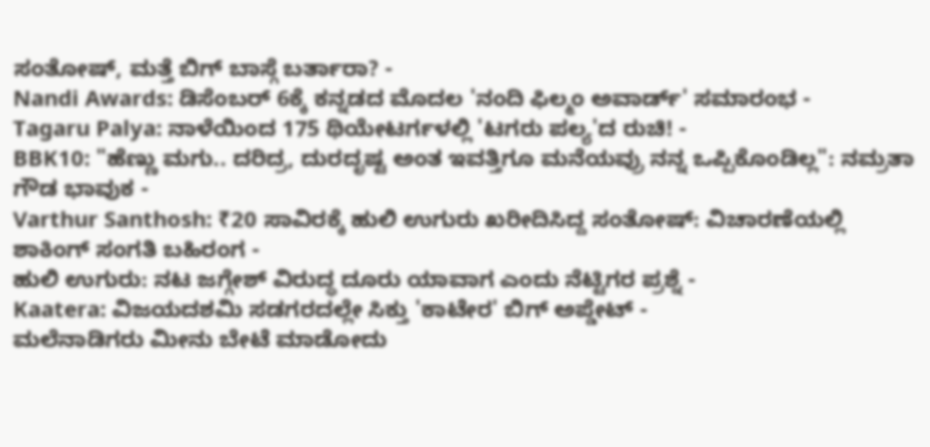ಸಂತೋಷ್, ಮತ್ತೆ ಬಿಗ್ ಬಾಸ್ಗೆ ಬರ್ತಾರಾ? -
Nandi Awards: ಡಿಸೆಂಬರ್ 6ಕ್ಕೆ ಕನ್ನಡದ ಮೊದಲ 'ನಂದಿ ಫಿಲ್ಮಂ ಅವಾರ್ಡ್' ಸಮಾರಂಭ -
Tagaru Palya: ನಾಳೆಯಿಂದ 175 ಥಿಯೇಟರ್ಗಳಲ್ಲಿ 'ಟಗರು ಪಲ್ಯ'ದ ರುಚಿ! -
BBK10: "ಹೆಣ್ಣು ಮಗು.. ದರಿದ್ರ, ದುರದೃಷ್ಟ ಅಂತ ಇವತ್ತಿಗೂ ಮನೆಯವ್ರು ನನ್ನ ಒಪ್ಪಿಕೊಂಡಿಲ್ಲ": ನಮ್ರತಾ ಗೌಡ ಭಾವುಕ -
Varthur Santhosh: ₹20 ಸಾವಿರಕ್ಕೆ ಹುಲಿ ಉಗುರು ಖರೀದಿಸಿದ್ದ ಸಂತೋಷ್: ವಿಚಾರಣೆಯಲ್ಲಿ ಶಾಕಿಂಗ್ ಸಂಗತಿ ಬಹಿರಂಗ -
ಹುಲಿ ಉಗುರು: ನಟ ಜಗ್ಗೇಶ್ ವಿರುದ್ಧ ದೂರು ಯಾವಾಗ ಎಂದು ನೆಟ್ಟಿಗರ ಪ್ರಶ್ನೆ -
Kaatera: ವಿಜಯದಶಮಿ ಸಡಗರದಲ್ಲೇ ಸಿಕ್ತು 'ಕಾಟೇರ' ಬಿಗ್ ಅಪ್ಡೇಟ್ -
ಮಲೆನಾಡಿಗರು ಮೀನು ಬೇಟೆ ಮಾಡೋದು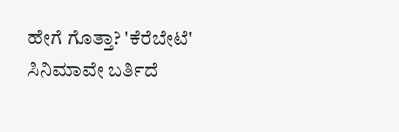ಹೇಗೆ ಗೊತ್ತಾ? 'ಕೆರೆಬೇಟೆ' ಸಿನಿಮಾವೇ ಬರ್ತಿದೆ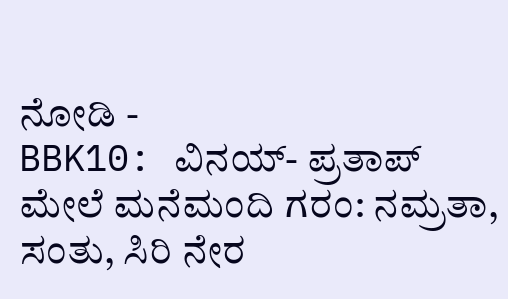ನೋಡಿ -
BBK10: ವಿನಯ್- ಪ್ರತಾಪ್ ಮೇಲೆ ಮನೆಮಂದಿ ಗರಂ: ನಮ್ರತಾ, ಸಂತು, ಸಿರಿ ನೇರ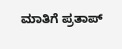ಮಾತಿಗೆ ಪ್ರತಾಪ್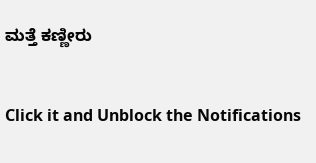ಮತ್ತೆ ಕಣ್ಣೀರು


Click it and Unblock the Notifications